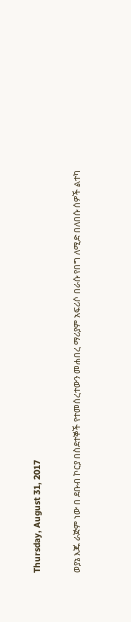Thursday, August 31, 2017

ወያኔ እጁ ራጅም ነው በ ደቡብ ኮርያ በስደተኞች የተመሰረተውን መሐበረ ማሪያም አፍሪሶ በራሱ የበግ ለሚድ በለበሱ ሰዎች ልተካ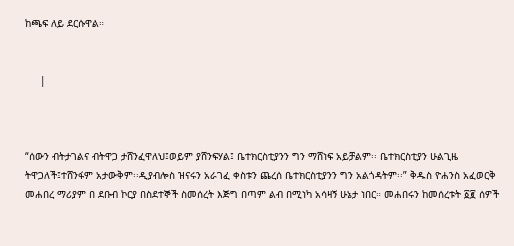ከጫፍ ለይ ደርሱዋል።


     |



“ሰውን ብትታገልና ብትዋጋ ታሸንፈዋለህ፤ወይም ያሸንፍሃል፤ ቤተክርስቲያንን ግን ማሸነፍ አይቻልም፡፡ ቤተክርስቲያን ሁልጊዜ ትዋጋለች፤ተሸንፋም አታውቅም፡፡ዲያብሎስ ዝናሩን አራገፈ ቀስቱን ጨረሰ ቤተክርስቲያንን ግን አልጎዳትም፡፡” ቅዱስ ዮሐንስ አፈወርቅ
መሐበረ ማሪያም በ ደቡብ ኮርያ በስደተኞች ስመሰረት እጅግ በጣም ልብ በሚነካ አሳዛኝ ሁኔታ ነበር። መሐበሩን ከመሰረቱት ፩፪ ሰዎች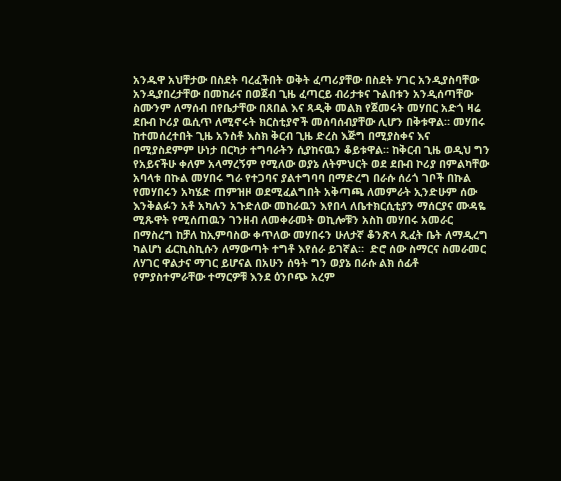አንዱዋ አህቸታው በስደት ባረፈችበት ወቅት ፈጣሪያቸው በስደት ሃገር አንዲያስባቸው አንዲያበረታቸው በመከራና በወጀብ ጊዜ ፈጣርይ ብሪታቱና ጉልበቱን አንዲሰጣቸው ስሙንም ለማሰብ በየቤታቸው በጸበል እና ጻዲቅ መልክ የጀመሩት መሃበር አድጎ ዛሬ ደቡብ ኮሪያ ዉሲጥ ለሚኖሩት ክርስቲያኖች መሰባሰብያቸው ሊሆን በቅቱዋል። መሃበሩ ከተመሰረተበት ጊዜ አንስቶ እስክ ቅርብ ጊዜ ድረስ እጅግ በሚያስቀና እና በሚያስደምም ሁነታ በርካታ ተግባራትን ሲያከናዉን ቆይቱዋል። ከቅርብ ጊዜ ወዲህ ግን የአይናችሁ ቀለም አላማረኝም የሚለው ወያኔ ለትምህርት ወደ ደቡብ ኮሪያ በምልካቸው አባላቱ በኩል መሃበሩ ግራ የተጋባና ያልተግባባ በማድረግ በራሱ ሰሪጎ ገቦች በኩል የመሃበሩን አካሄድ ጠምዝዞ ወደሚፈልግበት አቅጣጫ ለመምራት ኢንድሁም ሰው እንቅልፉን አቶ አካሉን አጉድለው መከራዉን እየበላ ለቤተክርሲቲያን ማሰርያና ሙዳዬ ሚጹዋት የሚሰጠዉን ገንዘብ ለመቀራመት ወኪሎቹን አስከ መሃበሩ አመራር በማስረግ ከቻለ ከኢምባስው ቀጥለው መሃበሩን ሁለታኛ ቆንጽላ ጺፈት ቤት ለማዲረግ ካልሆነ ፊርኪስኪሱን ለማውጣት ተግቶ እየሰራ ይገኛል።  ድሮ ሰው ስማርና ስመራመር ለሃገር ዋልታና ማገር ይሆናል በአሁን ሰዓት ግን ወያኔ በራሱ ልክ ሰፊቶ የምያስተምራቸው ተማርዎቹ እንደ ዕንቦጭ አረም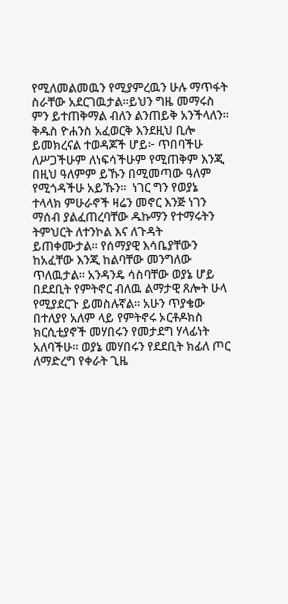የሚለመልመዉን የሚያምረዉን ሁሉ ማጥፋት ስራቸው አደርገዉታል።ይህን ግዜ መማሩስ ምን ይተጠቅማል ብለን ልንጠይቅ አንችላለን። ቅዱስ ዮሐንስ አፈወርቅ እንደዚህ ቢሎ ይመክረናል ተወዳጆች ሆይ፦ ጥበባችሁ ለሥጋችሁም ለነፍሳችሁም የሚጠቅም እንጂ በዚህ ዓለምም ይኹን በሚመጣው ዓለም የሚጎዳችሁ አይኹን፡፡  ነገር ግን የወያኔ ተላላክ ምሁራኖች ዛሬን መኖር እንጅ ነገን ማሰብ ያልፈጠረባቸው ዱኩማን የተማሩትን ትምህርት ለተንኮል እና ለጉዳት ይጠቀሙታል። የሰማያዊ እሳቤያቸውን ከአፈቸው እንጂ ከልባቸው መንግለው ጥለዉታል። አንዳንዴ ሳስባቸው ወያኔ ሆይ በደደቢት የምትኖር ብለዉ ልማታዊ ጸሎት ሁላ የሚያደርጉ ይመስሉኛል። አሁን ጥያቄው በተለያየ አለም ላይ የምትኖሩ ኦርቶዶክስ ክርሲቲያኖች መሃበሩን የመታደግ ሃላፊነት አለባችሁ። ወያኔ መሃበሩን የደደቢት ክፊለ ጦር ለማድረግ የቀራት ጊዜ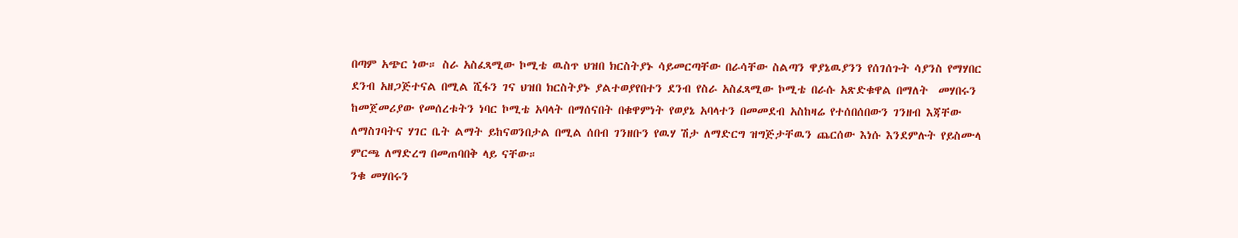በጣም አጭር ነው። ስራ አስፈጻሚው ኮሚቴ ዉስጥ ህዝበ ክርስትያኑ ሳይመርጣቸው በራሳቸው ስልጣን ዋያኔዉያንን የሰገሰጉት ሳያንስ የማሃበር ደንብ አዘጋጅተናል በሚል ሺፋን ገና ህዝበ ክርስትያኑ ያልተወያየበተን ደንብ የስራ አስፈጻሚው ኮሚቴ በራሱ አጽድቁዋል በማለት  መሃበሩን ከመጀመሪያው የመሰረቱትን ነባር ኮሚቴ አባላት በማሰናበት በቁዋምነት የወያኔ አባላተን በመመደብ አስከዛሬ የተሰበሰበውን ገንዘብ እጃቸው ለማስገባትና ሃገር ቤት ልማት ይከናወንበታል በሚል ሰበብ ገንዘቡን የዉሃ ሽታ ለማድርግ ዝግጅታቸዉን ጨርሰው እነሱ እንደምሉት የይስሙላ ምርጫ ለማድረግ በመጠባበቅ ላይ ናቸው።
ንቁ መሃበሩን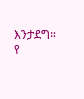እንታደግ።
የ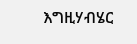እግዚሃብሄር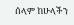ሰላም ከሁላችን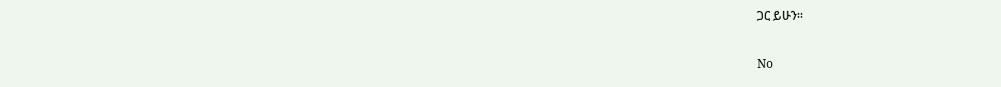ጋር ይሁን።

No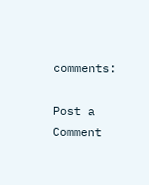comments:

Post a Comment